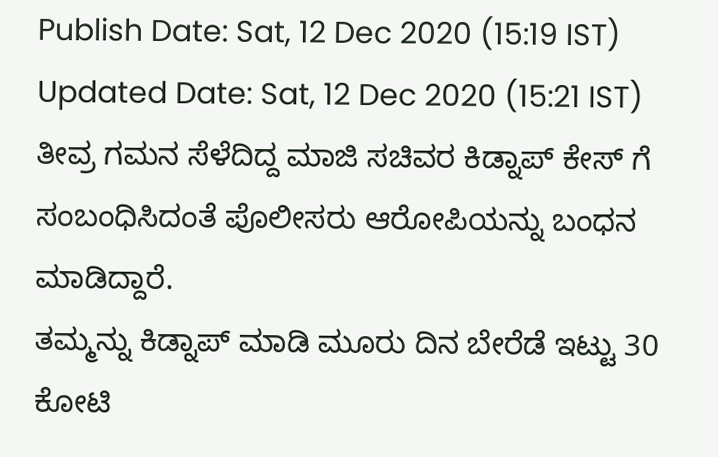Publish Date: Sat, 12 Dec 2020 (15:19 IST)
Updated Date: Sat, 12 Dec 2020 (15:21 IST)
ತೀವ್ರ ಗಮನ ಸೆಳೆದಿದ್ದ ಮಾಜಿ ಸಚಿವರ ಕಿಡ್ನಾಪ್ ಕೇಸ್ ಗೆ ಸಂಬಂಧಿಸಿದಂತೆ ಪೊಲೀಸರು ಆರೋಪಿಯನ್ನು ಬಂಧನ ಮಾಡಿದ್ದಾರೆ.
ತಮ್ಮನ್ನು ಕಿಡ್ನಾಪ್ ಮಾಡಿ ಮೂರು ದಿನ ಬೇರೆಡೆ ಇಟ್ಟು 30 ಕೋಟಿ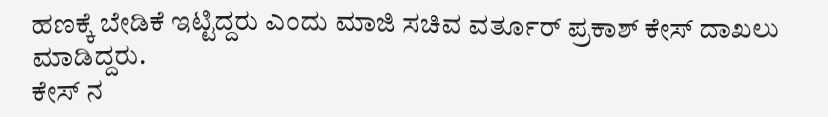ಹಣಕ್ಕೆ ಬೇಡಿಕೆ ಇಟ್ಟಿದ್ದರು ಎಂದು ಮಾಜಿ ಸಚಿವ ವರ್ತೂರ್ ಪ್ರಕಾಶ್ ಕೇಸ್ ದಾಖಲು ಮಾಡಿದ್ದರು.
ಕೇಸ್ ನ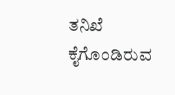ತನಿಖೆ ಕೈಗೊಂಡಿರುವ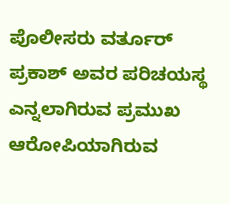ಪೊಲೀಸರು ವರ್ತೂರ್ ಪ್ರಕಾಶ್ ಅವರ ಪರಿಚಯಸ್ಥ ಎನ್ನಲಾಗಿರುವ ಪ್ರಮುಖ ಆರೋಪಿಯಾಗಿರುವ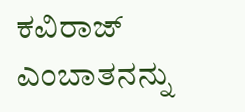ಕವಿರಾಜ್ ಎಂಬಾತನನ್ನು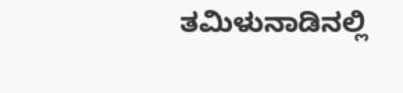ತಮಿಳುನಾಡಿನಲ್ಲಿ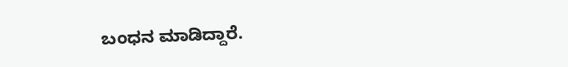ಬಂಧನ ಮಾಡಿದ್ದಾರೆ.